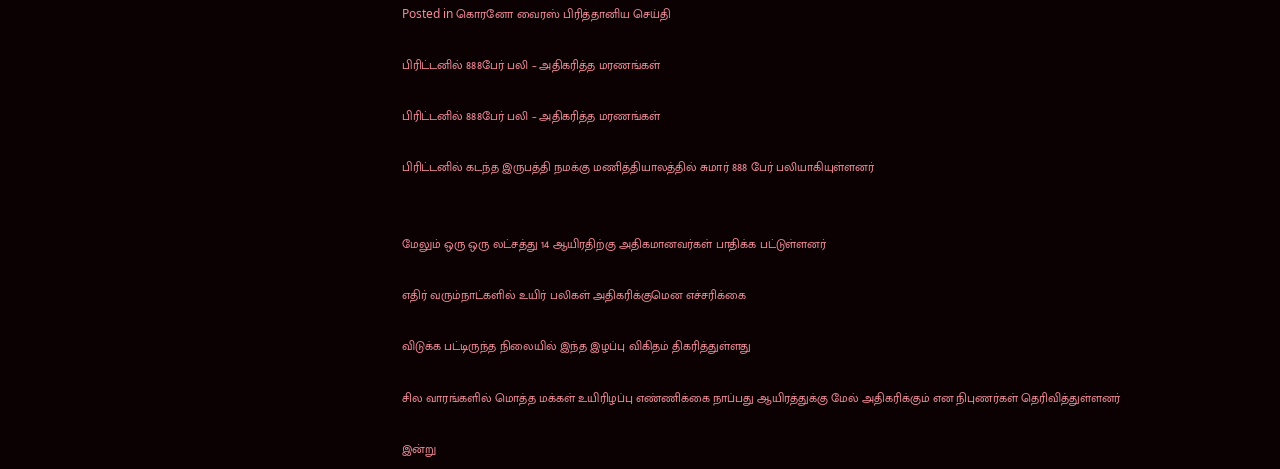Posted in கொரனோ வைரஸ் பிரித்தானிய செய்தி

பிரிட்டனில் 888பேர் பலி – அதிகரித்த மரணங்கள்

பிரிட்டனில் 888பேர் பலி – அதிகரித்த மரணங்கள்

பிரிட்டனில் கடந்த இருபத்தி நமக்கு மணித்தியாலத்தில் சுமார் 888 பேர் பலியாகியுள்ளனர்


மேலும் ஒரு ஒரு லட்சத்து 14 ஆயிரதிற்கு அதிகமானவர்கள் பாதிக்க பட்டுள்ளனர்

எதிர் வரும்நாட்களில் உயிர் பலிகள் அதிகரிக்குமென எச்சரிக்கை

விடுக்க பட்டிருந்த நிலையில் இந்த இழப்பு விகிதம் திகரித்துள்ளது

சில வாரங்களில் மொத்த மக்கள் உயிரிழப்பு எண்ணிக்கை நாப்பது ஆயிரத்துக்கு மேல் அதிகரிக்கும் என நிபுணர்கள் தெரிவித்துள்ளனர்

இன்று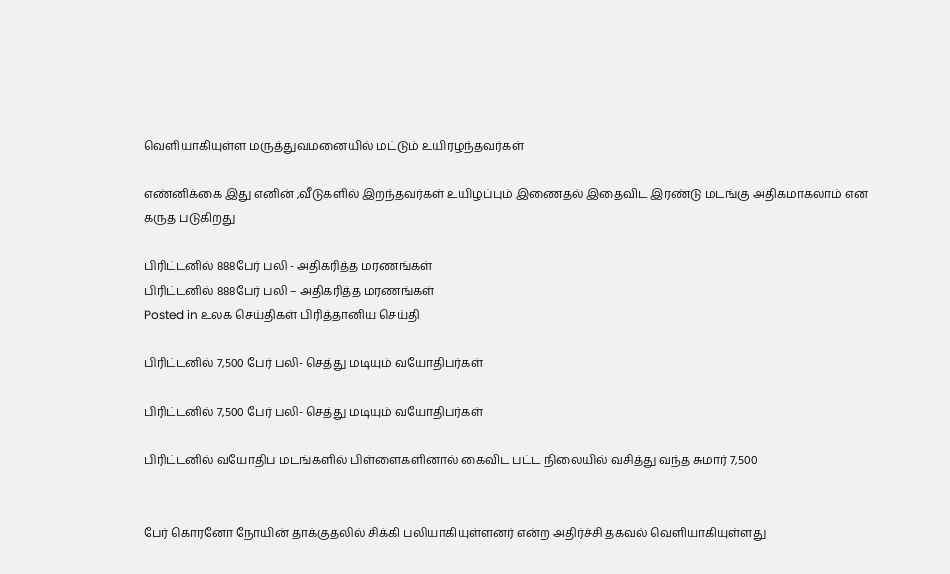வெளியாகியுள்ள மருத்துவமனையில் மட்டும் உயிரழந்தவர்கள்

எண்னிக்கை இது எனின் ,வீடுகளில் இறந்தவர்கள் உயிழப்பும் இணைதல் இதைவிட இரண்டு மடங்கு அதிகமாகலாம் என கருத படுகிறது

பிரிட்டனில் 888பேர் பலி - அதிகரித்த மரணங்கள்
பிரிட்டனில் 888பேர் பலி – அதிகரித்த மரணங்கள்
Posted in உலக செய்திகள் பிரித்தானிய செய்தி

பிரிட்டனில் 7,500 பேர் பலி- செத்து மடியும் வயோதிபர்கள்

பிரிட்டனில் 7,500 பேர் பலி- செத்து மடியும் வயோதிபர்கள்

பிரிட்டனில் வயோதிப மடங்களில் பிள்ளைகளினால் கைவிட பட்ட நிலையில் வசித்து வந்த சுமார் 7,500


பேர் கொரனோ நோயின் தாக்குதலில் சிக்கி பலியாகியுள்ளனர் என்ற அதிர்ச்சி தகவல் வெளியாகியுள்ளது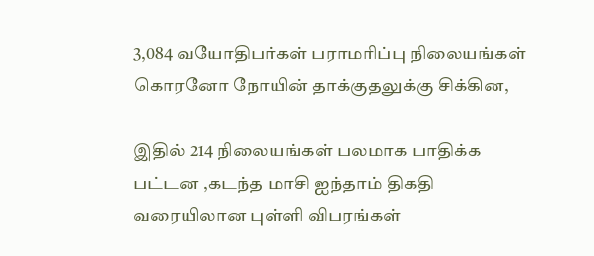3,084 வயோதிபர்கள் பராமரிப்பு நிலையங்கள் கொரனோ நோயின் தாக்குதலுக்கு சிக்கின,

இதில் 214 நிலையங்கள் பலமாக பாதிக்க பட்டன ,கடந்த மாசி ஐந்தாம் திகதி வரையிலான புள்ளி விபரங்கள்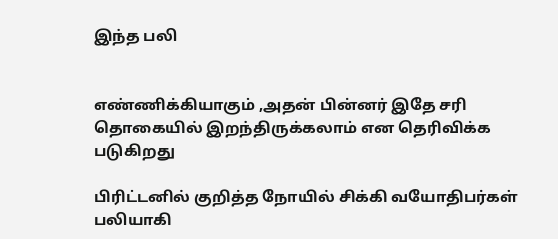இந்த பலி


எண்ணிக்கியாகும் ,அதன் பின்னர் இதே சரி தொகையில் இறந்திருக்கலாம் என தெரிவிக்க படுகிறது

பிரிட்டனில் குறித்த நோயில் சிக்கி வயோதிபர்கள் பலியாகி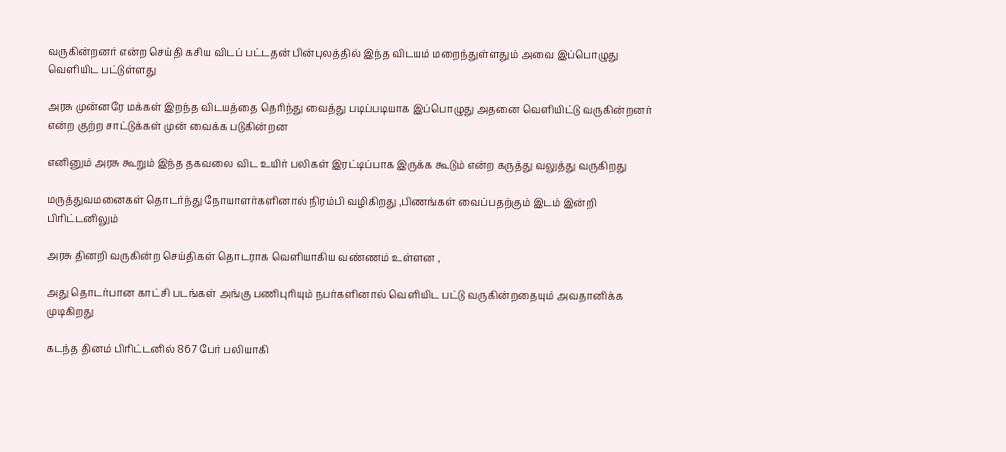வருகின்றனர் என்ற செய்தி கசிய விடப் பட்டதன் பின்புலத்தில் இந்த விடயம் மறைந்துள்ளதும் அவை இப்பொழுது வெளியிட பட்டுள்ளது

அரசு முன்னரே மக்கள் இறந்த விடயத்தை தெரிந்து வைத்து படிப்படியாக இப்பொழுது அதனை வெளியிட்டு வருகின்றனர் என்ற குற்ற சாட்டுக்கள் முன் வைக்க படுகின்றன

எனினும் அரசு கூறும் இந்த தகவலை விட உயிர் பலிகள் இரட்டிப்பாக இருக்க கூடும் என்ற கருத்து வலுத்து வருகிறது

மருத்துவமனைகள் தொடர்ந்து நோயாளர்களினால் நிரம்பி வழிகிறது ,பிணங்கள் வைப்பதற்கும் இடம் இன்றி பிரிட்டனிலும்

அரசு தினறி வருகின்ற செய்திகள் தொடராக வெளியாகிய வண்ணம் உள்ளன ,

அது தொடர்பான காட்சி படங்கள் அங்கு பணிபுரியும் நபர்களினால் வெளியிட பட்டு வருகின்றதையும் அவதானிக்க முடிகிறது

கடந்த தினம் பிரிட்டனில் 867 பேர் பலியாகி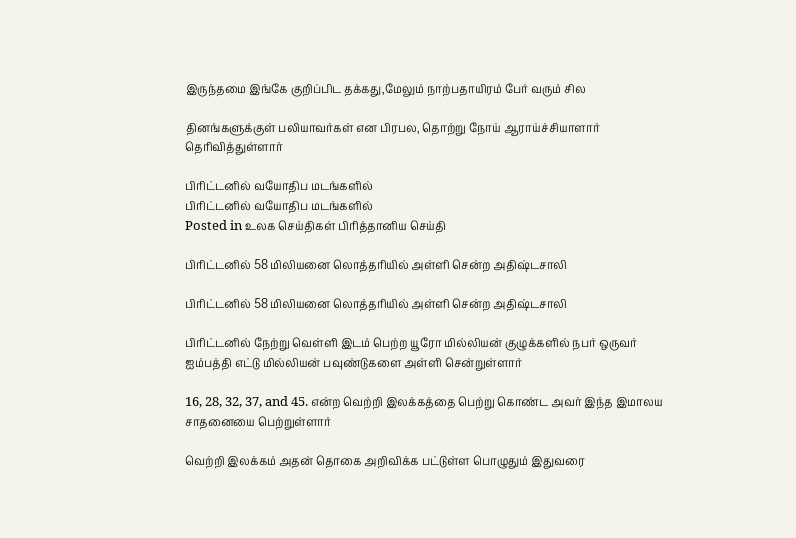இருந்தமை இங்கே குறிப்பிட தக்கது,மேலும் நாற்பதாயிரம் பேர் வரும் சில

தினங்களுக்குள் பலியாவர்கள் என பிரபல, தொற்று நோய் ஆராய்ச்சியாளார் தெரிவித்துள்ளார்

பிரிட்டனில் வயோதிப மடங்களில்
பிரிட்டனில் வயோதிப மடங்களில்
Posted in உலக செய்திகள் பிரித்தானிய செய்தி

பிரிட்டனில் 58 மிலியனை லொத்தரியில் அள்ளி சென்ற அதிஷ்டசாலி

பிரிட்டனில் 58 மிலியனை லொத்தரியில் அள்ளி சென்ற அதிஷ்டசாலி

பிரிட்டனில் நேற்று வெள்ளி இடம் பெற்ற யூரோ மில்லியன் குழுக்களில் நபர் ஒருவர் ஐம்பத்தி எட்டு மில்லியன் பவுண்டுகளை அள்ளி சென்றுள்ளார்

16, 28, 32, 37, and 45. என்ற வெற்றி இலக்கத்தை பெற்று கொண்ட அவர் இந்த இமாலய சாதனையை பெற்றுள்ளார்

வெற்றி இலக்கம் அதன் தொகை அறிவிக்க பட்டுள்ள பொழுதும் இதுவரை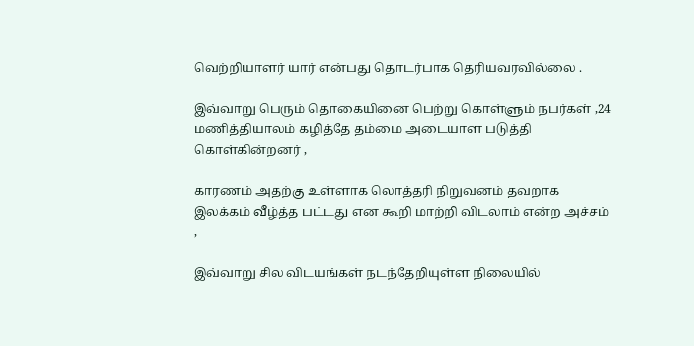வெற்றியாளர் யார் என்பது தொடர்பாக தெரியவரவில்லை .

இவ்வாறு பெரும் தொகையினை பெற்று கொள்ளும் நபர்கள் ,24 மணித்தியாலம் கழித்தே தம்மை அடையாள படுத்தி கொள்கின்றனர் ,

காரணம் அதற்கு உள்ளாக லொத்தரி நிறுவனம் தவறாக இலக்கம் வீழ்த்த பட்டது என கூறி மாற்றி விடலாம் என்ற அச்சம் ,

இவ்வாறு சில விடயங்கள் நடந்தேறியுள்ள நிலையில்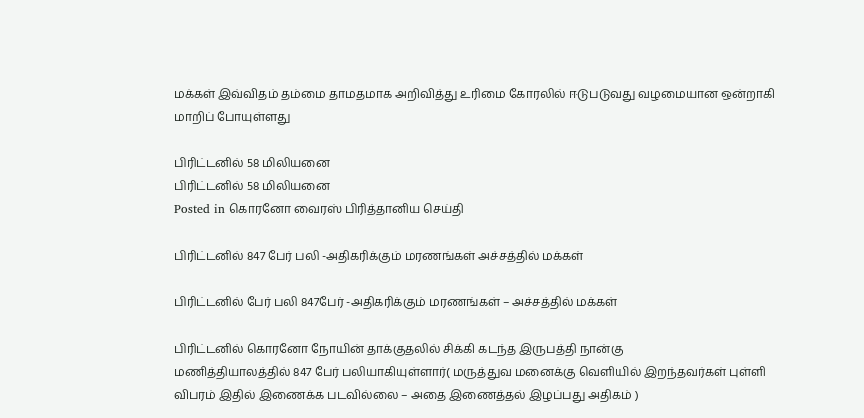மக்கள் இவ்விதம் தம்மை தாமதமாக அறிவித்து உரிமை கோரலில் ஈடுபடுவது வழமையான ஒன்றாகி மாறிப் போயுள்ளது

பிரிட்டனில் 58 மிலியனை
பிரிட்டனில் 58 மிலியனை
Posted in கொரனோ வைரஸ் பிரித்தானிய செய்தி

பிரிட்டனில் 847 பேர் பலி -அதிகரிக்கும் மரணங்கள் அச்சத்தில் மக்கள்

பிரிட்டனில் பேர் பலி 847பேர் -அதிகரிக்கும் மரணங்கள் – அச்சத்தில் மக்கள்

பிரிட்டனில் கொரனோ நோயின் தாக்குதலில் சிக்கி கடந்த இருபத்தி நான்கு
மணித்தியாலத்தில் 847 பேர் பலியாகியுள்ளார்( மருத்துவ மனைக்கு வெளியில் இறந்தவர்கள் புள்ளி விபரம் இதில் இணைக்க படவில்லை – அதை இணைத்தல் இழப்பது அதிகம் )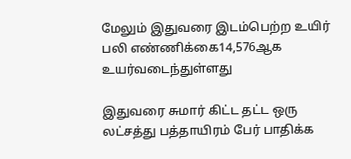மேலும் இதுவரை இடம்பெற்ற உயிர் பலி எண்ணிக்கை14,576ஆக உயர்வடைந்துள்ளது

இதுவரை சுமார் கிட்ட தட்ட ஒரு லட்சத்து பத்தாயிரம் பேர் பாதிக்க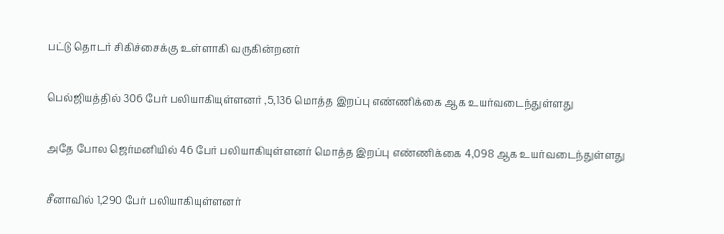பட்டு தொடர் சிகிச்சைக்கு உள்ளாகி வருகின்றனர்

பெல்ஜியத்தில் 306 பேர் பலியாகியுள்ளனர் ,5,136 மொத்த இறப்பு எண்ணிக்கை ஆக உயர்வடைந்துள்ளது

அதே போல ஜெர்மனியில் 46 பேர் பலியாகியுள்ளனர் மொத்த இறப்பு எண்ணிக்கை 4,098 ஆக உயர்வடைந்துள்ளது

சீனாவில் 1,290 பேர் பலியாகியுள்ளனர்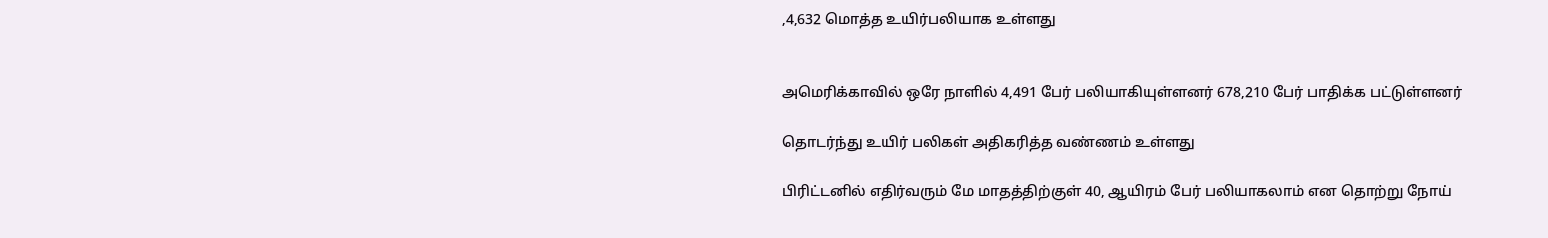,4,632 மொத்த உயிர்பலியாக உள்ளது


அமெரிக்காவில் ஒரே நாளில் 4,491 பேர் பலியாகியுள்ளனர் 678,210 பேர் பாதிக்க பட்டுள்ளனர்

தொடர்ந்து உயிர் பலிகள் அதிகரித்த வண்ணம் உள்ளது

பிரிட்டனில் எதிர்வரும் மே மாதத்திற்குள் 40, ஆயிரம் பேர் பலியாகலாம் என தொற்று நோய்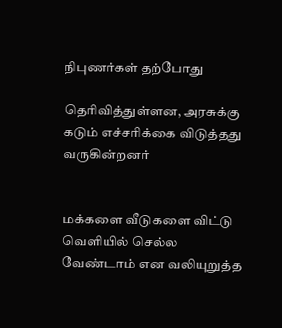நிபுணர்கள் தற்போது

தெரிவித்துள்ளன, அரசுக்கு கடும் எச்சரிக்கை விடுத்தது வருகின்றனர்


மக்களை வீடுகளை விட்டு வெளியில் செல்ல வேண்டாம் என வலியுறுத்த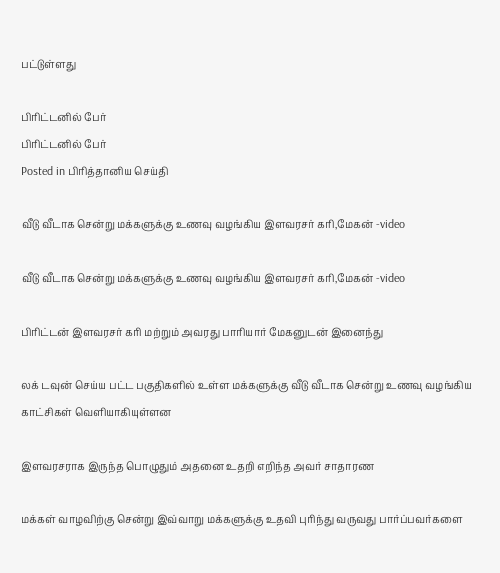பட்டுள்ளது

பிரிட்டனில் பேர்
பிரிட்டனில் பேர்
Posted in பிரித்தானிய செய்தி

வீடு வீடாக சென்று மக்களுக்கு உணவு வழங்கிய இளவரசர் கரி,மேகன் -video

வீடு வீடாக சென்று மக்களுக்கு உணவு வழங்கிய இளவரசர் கரி,மேகன் -video

பிரிட்டன் இளவரசர் கரி மற்றும் அவரது பாரியார் மேகனுடன் இனைந்து

லக் டவுன் செய்ய பட்ட பகுதிகளில் உள்ள மக்களுக்கு வீடு வீடாக சென்று உணவு வழங்கிய காட்சிகள் வெளியாகியுள்ளன

இளவரசராக இருந்த பொழுதும் அதனை உதறி எறிந்த அவர் சாதாரண

மக்கள் வாழவிற்கு சென்று இவ்வாறு மக்களுக்கு உதவி புரிந்து வருவது பார்ப்பவர்களை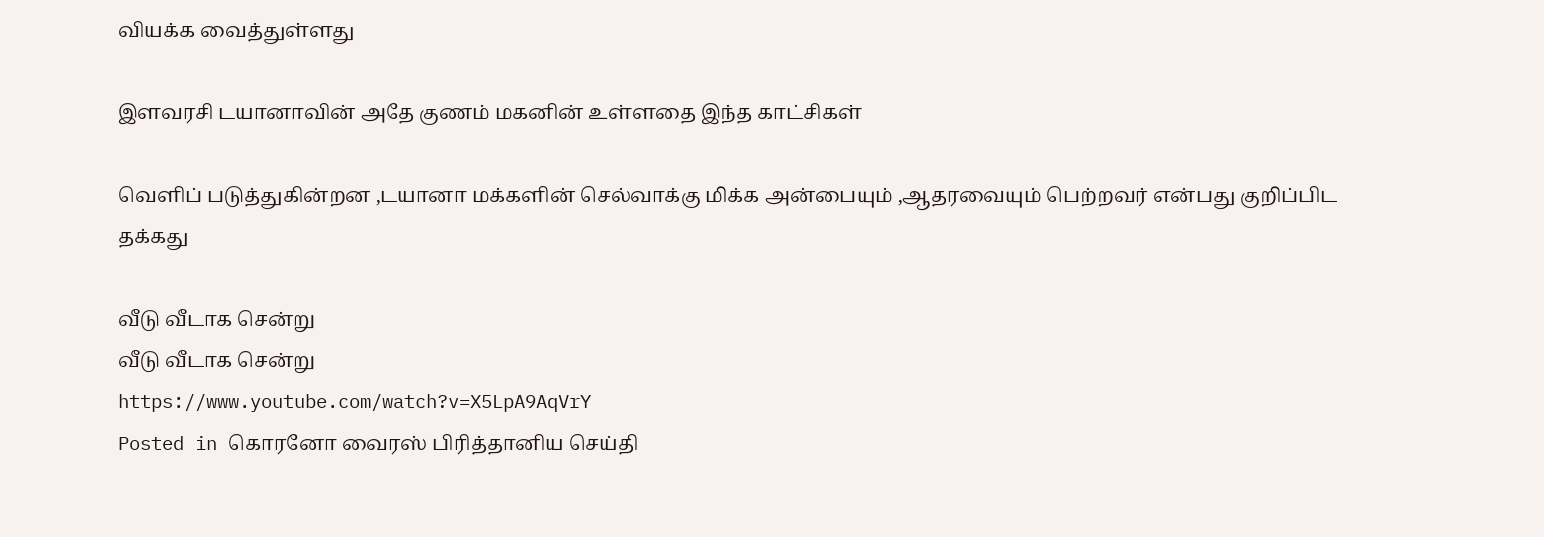வியக்க வைத்துள்ளது

இளவரசி டயானாவின் அதே குணம் மகனின் உள்ளதை இந்த காட்சிகள்

வெளிப் படுத்துகின்றன ,டயானா மக்களின் செல்வாக்கு மிக்க அன்பையும் ,ஆதரவையும் பெற்றவர் என்பது குறிப்பிட தக்கது

வீடு வீடாக சென்று
வீடு வீடாக சென்று
https://www.youtube.com/watch?v=X5LpA9AqVrY
Posted in கொரனோ வைரஸ் பிரித்தானிய செய்தி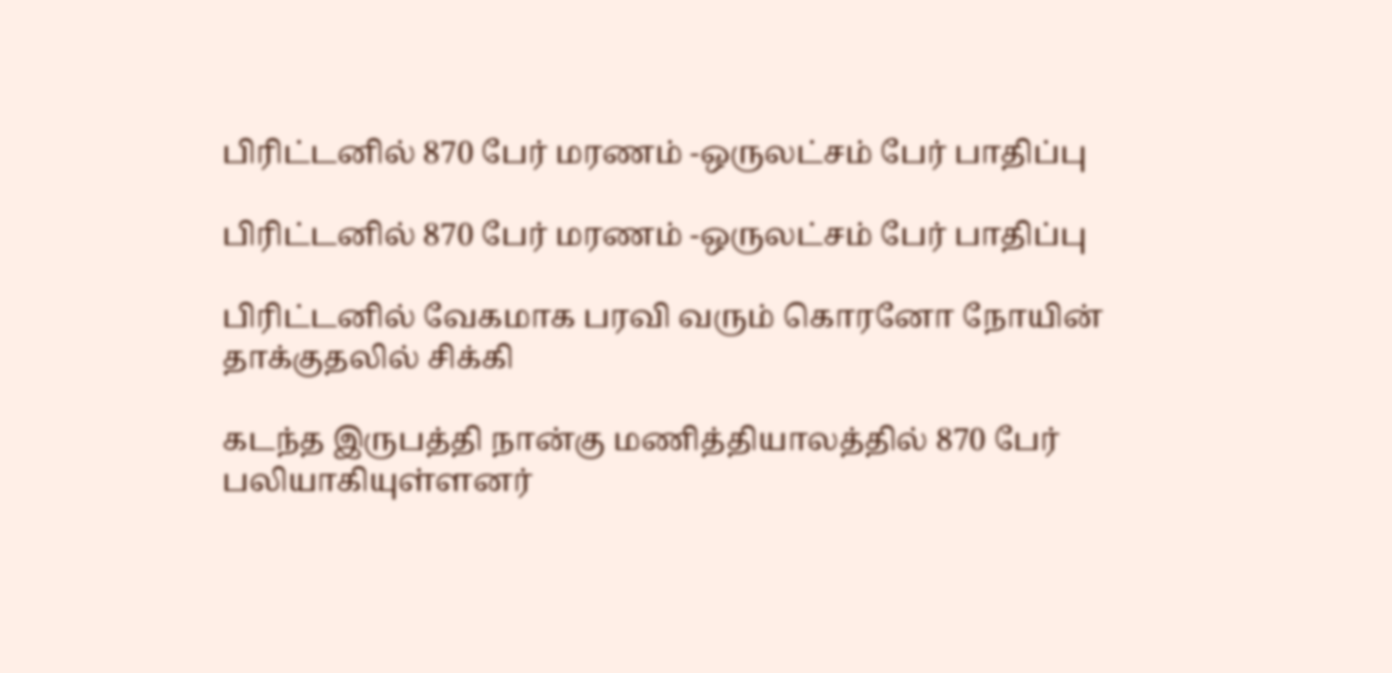பிரிட்டனில் 870 பேர் மரணம் -ஒருலட்சம் பேர் பாதிப்பு

பிரிட்டனில் 870 பேர் மரணம் -ஒருலட்சம் பேர் பாதிப்பு

பிரிட்டனில் வேகமாக பரவி வரும் கொரனோ நோயின் தாக்குதலில் சிக்கி

கடந்த இருபத்தி நான்கு மணித்தியாலத்தில் 870 பேர் பலியாகியுள்ளனர்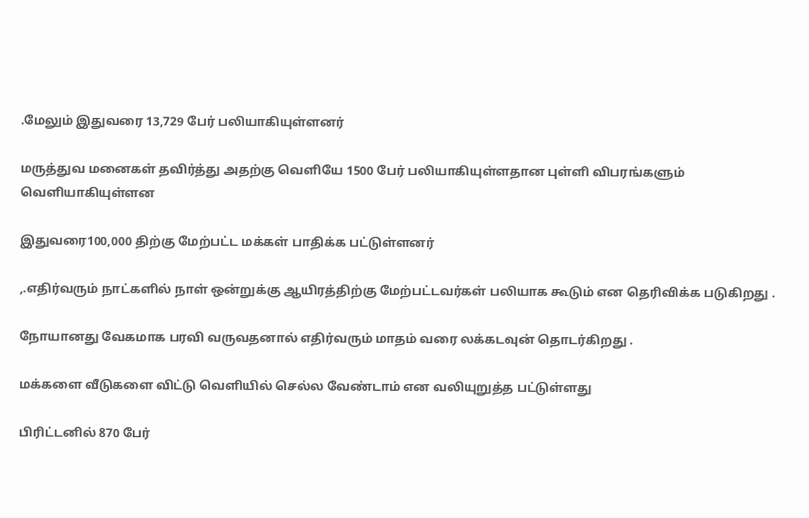.மேலும் இதுவரை 13,729 பேர் பலியாகியுள்ளனர்

மருத்துவ மனைகள் தவிர்த்து அதற்கு வெளியே 1500 பேர் பலியாகியுள்ளதான புள்ளி விபரங்களும் வெளியாகியுள்ளன

இதுவரை100,000 திற்கு மேற்பட்ட மக்கள் பாதிக்க பட்டுள்ளனர்

,.எதிர்வரும் நாட்களில் நாள் ஒன்றுக்கு ஆயிரத்திற்கு மேற்பட்டவர்கள் பலியாக கூடும் என தெரிவிக்க படுகிறது .

நோயானது வேகமாக பரவி வருவதனால் எதிர்வரும் மாதம் வரை லக்கடவுன் தொடர்கிறது .

மக்களை வீடுகளை விட்டு வெளியில் செல்ல வேண்டாம் என வலியுறுத்த பட்டுள்ளது

பிரிட்டனில் 870 பேர்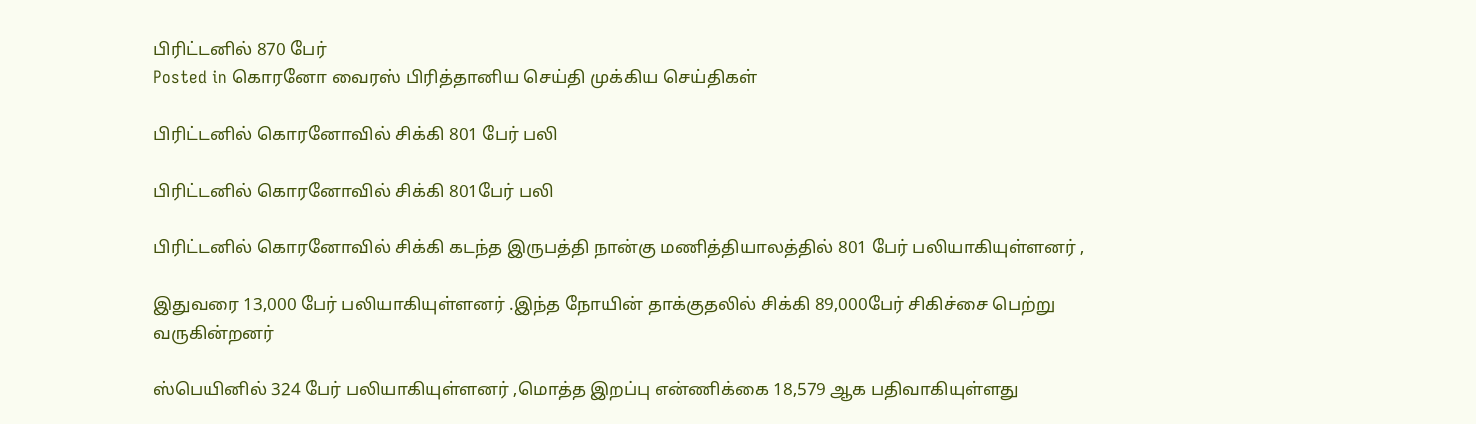பிரிட்டனில் 870 பேர்
Posted in கொரனோ வைரஸ் பிரித்தானிய செய்தி முக்கிய செய்திகள்

பிரிட்டனில் கொரனோவில் சிக்கி 801 பேர் பலி

பிரிட்டனில் கொரனோவில் சிக்கி 801பேர் பலி

பிரிட்டனில் கொரனோவில் சிக்கி கடந்த இருபத்தி நான்கு மணித்தியாலத்தில் 801 பேர் பலியாகியுள்ளனர் ,

இதுவரை 13,000 பேர் பலியாகியுள்ளனர் .இந்த நோயின் தாக்குதலில் சிக்கி 89,000பேர் சிகிச்சை பெற்று வருகின்றனர்

ஸ்பெயினில் 324 பேர் பலியாகியுள்ளனர் ,மொத்த இறப்பு என்ணிக்கை 18,579 ஆக பதிவாகியுள்ளது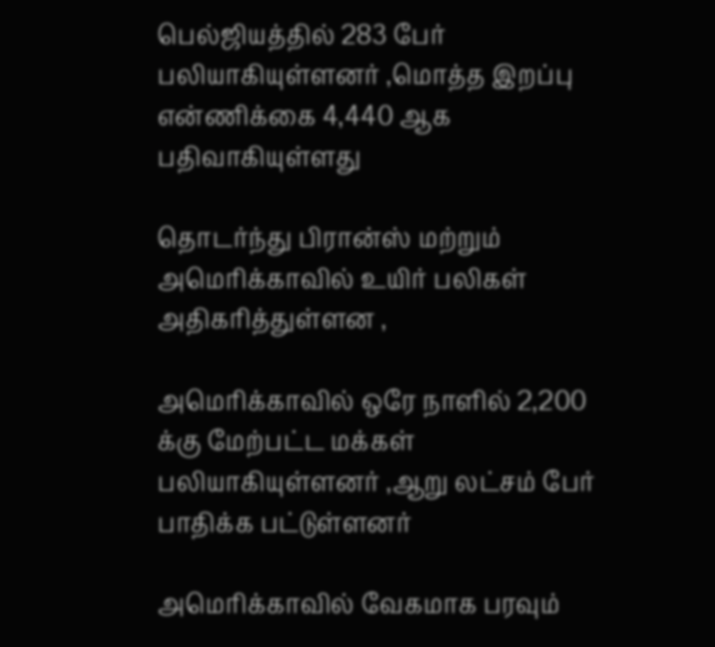பெல்ஜியத்தில் 283 பேர் பலியாகியுள்ளனர் ,மொத்த இறப்பு என்ணிக்கை 4,440 ஆக பதிவாகியுள்ளது

தொடர்ந்து பிரான்ஸ் மற்றும் அமெரிக்காவில் உயிர் பலிகள் அதிகரித்துள்ளன ,

அமெரிக்காவில் ஒரே நாளில் 2,200 க்கு மேற்பட்ட மக்கள் பலியாகியுள்ளனர் ,ஆறு லட்சம் பேர் பாதிக்க பட்டுள்ளனர்

அமெரிக்காவில் வேகமாக பரவும்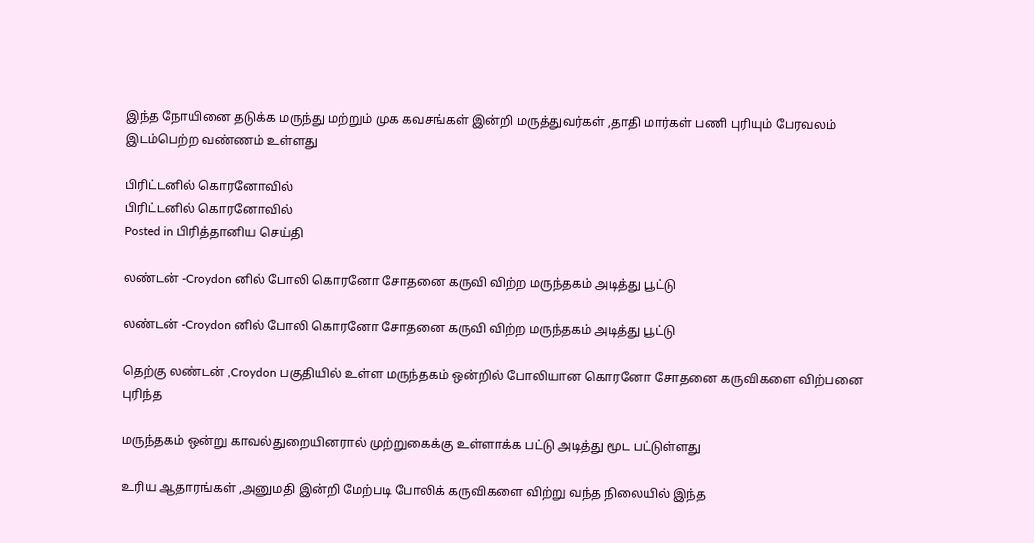இந்த நோயினை தடுக்க மருந்து மற்றும் முக கவசங்கள் இன்றி மருத்துவர்கள் ,தாதி மார்கள் பணி புரியும் பேரவலம் இடம்பெற்ற வண்ணம் உள்ளது

பிரிட்டனில் கொரனோவில்
பிரிட்டனில் கொரனோவில்
Posted in பிரித்தானிய செய்தி

லண்டன் -Croydon னில் போலி கொரனோ சோதனை கருவி விற்ற மருந்தகம் அடித்து பூட்டு

லண்டன் -Croydon னில் போலி கொரனோ சோதனை கருவி விற்ற மருந்தகம் அடித்து பூட்டு

தெற்கு லண்டன் ,Croydon பகுதியில் உள்ள மருந்தகம் ஒன்றில் போலியான கொரனோ சோதனை கருவிகளை விற்பனை புரிந்த

மருந்தகம் ஒன்று காவல்துறையினரால் முற்றுகைக்கு உள்ளாக்க பட்டு அடித்து மூட பட்டுள்ளது

உரிய ஆதாரங்கள் ,அனுமதி இன்றி மேற்படி போலிக் கருவிகளை விற்று வந்த நிலையில் இந்த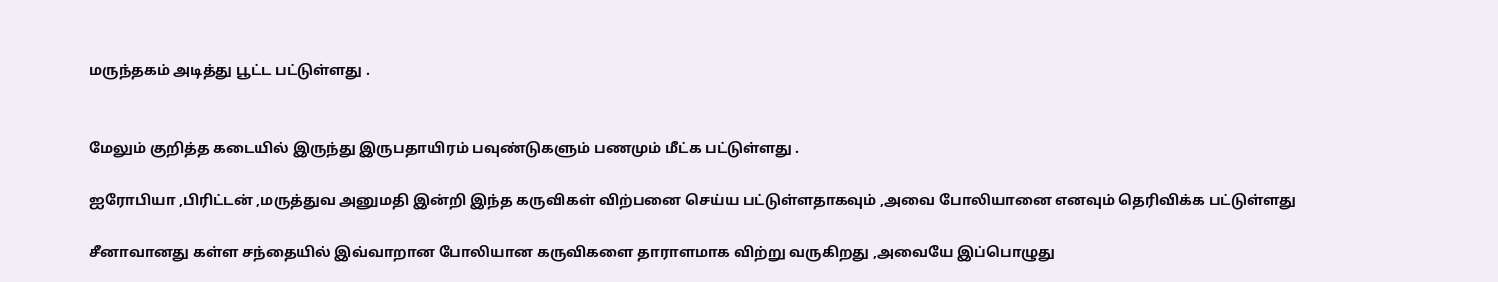மருந்தகம் அடித்து பூட்ட பட்டுள்ளது .


மேலும் குறித்த கடையில் இருந்து இருபதாயிரம் பவுண்டுகளும் பணமும் மீட்க பட்டுள்ளது .

ஐரோபியா ,பிரிட்டன் ,மருத்துவ அனுமதி இன்றி இந்த கருவிகள் விற்பனை செய்ய பட்டுள்ளதாகவும் ,அவை போலியானை எனவும் தெரிவிக்க பட்டுள்ளது

சீனாவானது கள்ள சந்தையில் இவ்வாறான போலியான கருவிகளை தாராளமாக விற்று வருகிறது ,அவையே இப்பொழுது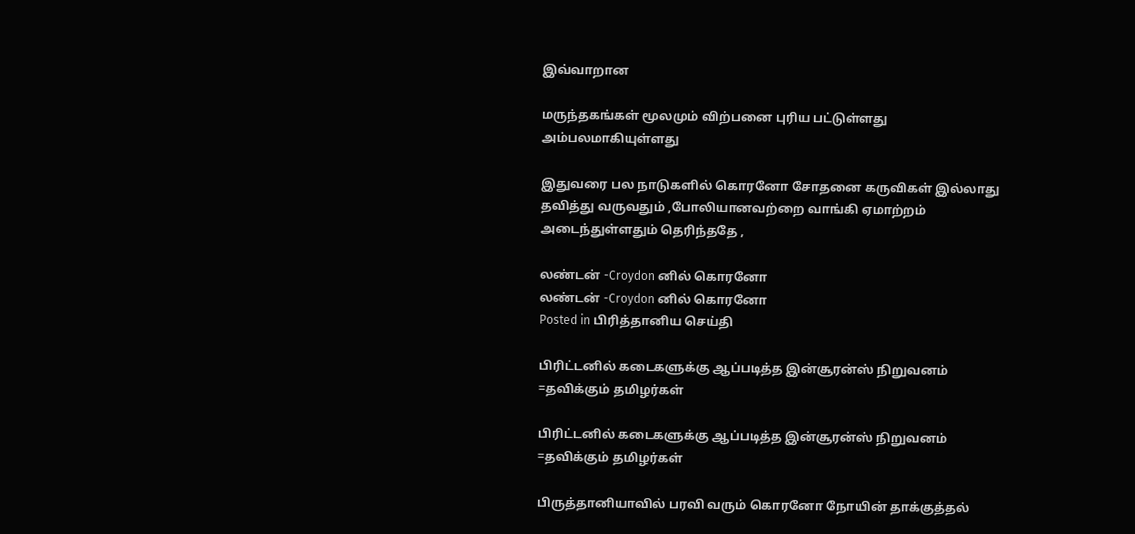இவ்வாறான

மருந்தகங்கள் மூலமும் விற்பனை புரிய பட்டுள்ளது அம்பலமாகியுள்ளது

இதுவரை பல நாடுகளில் கொரனோ சோதனை கருவிகள் இல்லாது தவித்து வருவதும் ,போலியானவற்றை வாங்கி ஏமாற்றம் அடைந்துள்ளதும் தெரிந்ததே ,

லண்டன் -Croydon னில் கொரனோ
லண்டன் -Croydon னில் கொரனோ
Posted in பிரித்தானிய செய்தி

பிரிட்டனில் கடைகளுக்கு ஆப்படித்த இன்சூரன்ஸ் நிறுவனம் =தவிக்கும் தமிழர்கள்

பிரிட்டனில் கடைகளுக்கு ஆப்படித்த இன்சூரன்ஸ் நிறுவனம் =தவிக்கும் தமிழர்கள்

பிருத்தானியாவில் பரவி வரும் கொரனோ நோயின் தாக்குத்தல்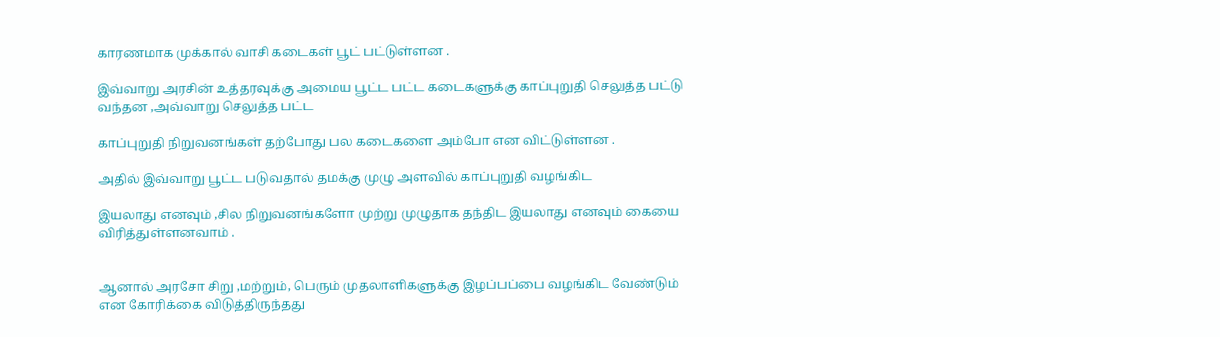காரணமாக முக்கால் வாசி கடைகள் பூட் பட்டுள்ளன .

இவ்வாறு அரசின் உத்தரவுக்கு அமைய பூட்ட பட்ட கடைகளுக்கு காப்புறுதி செலுத்த பட்டு வந்தன ,அவ்வாறு செலுத்த பட்ட

காப்புறுதி நிறுவனங்கள் தற்போது பல கடைகளை அம்போ என விட்டுள்ளன .

அதில் இவ்வாறு பூட்ட படுவதால் தமக்கு முழு அளவில் காப்புறுதி வழங்கிட

இயலாது எனவும் ,சில நிறுவனங்களோ முற்று முழுதாக தந்திட இயலாது எனவும் கையை விரித்துள்ளனவாம் .


ஆனால் அரசோ சிறு ,மற்றும், பெரும் முதலாளிகளுக்கு இழப்பப்பை வழங்கிட வேண்டும் என கோரிக்கை விடுத்திருந்தது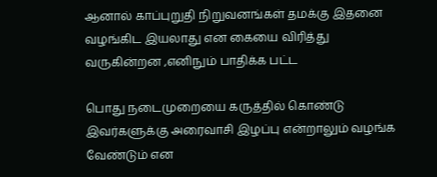ஆனால் காப்புறுதி நிறுவனங்கள் தமக்கு இதனை வழங்கிட இயலாது என கையை விரித்து வருகின்றன ,எனிநும் பாதிக்க பட்ட

பொது நடைமுறையை கருத்தில் கொண்டு இவர்களுக்கு அரைவாசி இழப்பு என்றாலும் வழங்க வேண்டும் என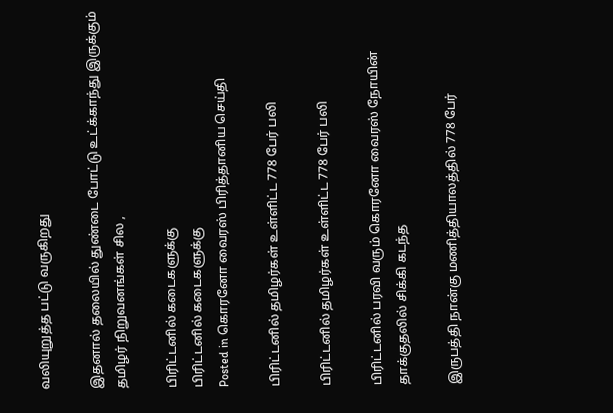வலியுறுத்த பட்டு வருகிறது

இதனால் தலையில் துண்டை போட்டு உட்க்காந்து இருக்கும் தமிழர் நிறுவனங்கள் சில ,

பிரிட்டனில் கடைகளுக்கு
பிரிட்டனில் கடைகளுக்கு
Posted in கொரனோ வைரஸ் பிரித்தானிய செய்தி

பிரிட்டனில் தமிழர்கள் உள்ளிட்ட 778 பேர் பலி

பிரிட்டனில் தமிழர்கள் உள்ளிட்ட 778 பேர் பலி

பிரிட்டனில் பரவி வரும் கொரனோ வைரஸ் நோயின் தாக்குதலில் சிக்கி கடந்த

இருபத்தி நான்கு மணித்தியாலத்தில் 778 பேர்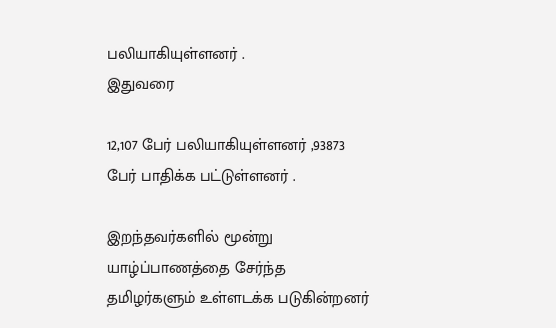பலியாகியுள்ளனர் .
இதுவரை

12,107 பேர் பலியாகியுள்ளனர் ,93873 பேர் பாதிக்க பட்டுள்ளனர் .

இறந்தவர்களில் மூன்று யாழ்ப்பாணத்தை சேர்ந்த தமிழர்களும் உள்ளடக்க படுகின்றனர்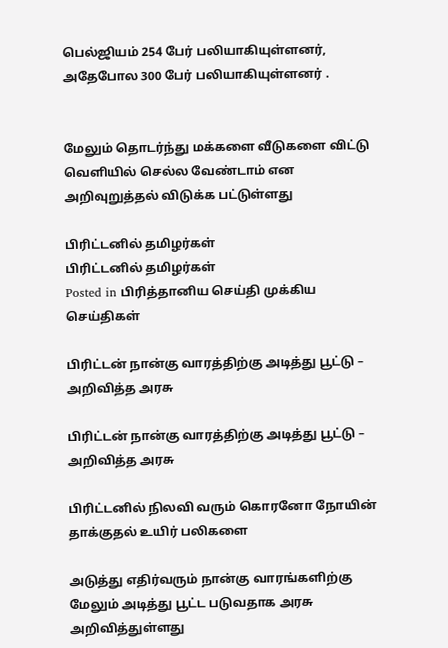பெல்ஜியம் 254 பேர் பலியாகியுள்ளனர், அதேபோல 300 பேர் பலியாகியுள்ளனர் .


மேலும் தொடர்ந்து மக்களை வீடுகளை விட்டு வெளியில் செல்ல வேண்டாம் என அறிவுறுத்தல் விடுக்க பட்டுள்ளது

பிரிட்டனில் தமிழர்கள்
பிரிட்டனில் தமிழர்கள்
Posted in பிரித்தானிய செய்தி முக்கிய செய்திகள்

பிரிட்டன் நான்கு வாரத்திற்கு அடித்து பூட்டு – அறிவித்த அரசு

பிரிட்டன் நான்கு வாரத்திற்கு அடித்து பூட்டு – அறிவித்த அரசு

பிரிட்டனில் நிலவி வரும் கொரனோ நோயின் தாக்குதல் உயிர் பலிகளை

அடுத்து எதிர்வரும் நான்கு வாரங்களிற்கு மேலும் அடித்து பூட்ட படுவதாக அரசு அறிவித்துள்ளது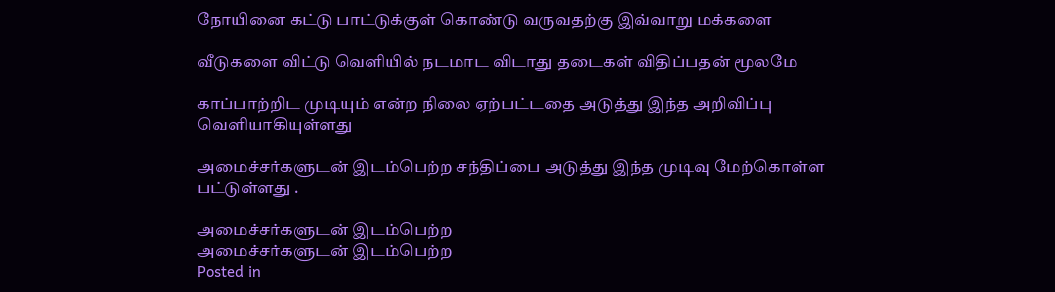நோயினை கட்டு பாட்டுக்குள் கொண்டு வருவதற்கு இவ்வாறு மக்களை

வீடுகளை விட்டு வெளியில் நடமாட விடாது தடைகள் விதிப்பதன் மூலமே

காப்பாற்றிட முடியும் என்ற நிலை ஏற்பட்டதை அடுத்து இந்த அறிவிப்பு வெளியாகியுள்ளது

அமைச்சர்களுடன் இடம்பெற்ற சந்திப்பை அடுத்து இந்த முடிவு மேற்கொள்ள பட்டுள்ளது .

அமைச்சர்களுடன் இடம்பெற்ற
அமைச்சர்களுடன் இடம்பெற்ற
Posted in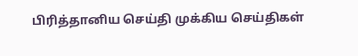பிரித்தானிய செய்தி முக்கிய செய்திகள்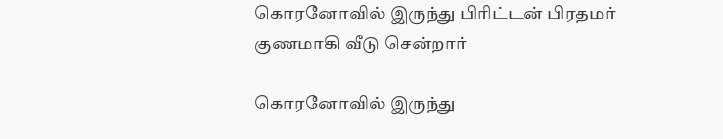கொரனோவில் இருந்து பிரிட்டன் பிரதமர் குணமாகி வீடு சென்றார்

கொரனோவில் இருந்து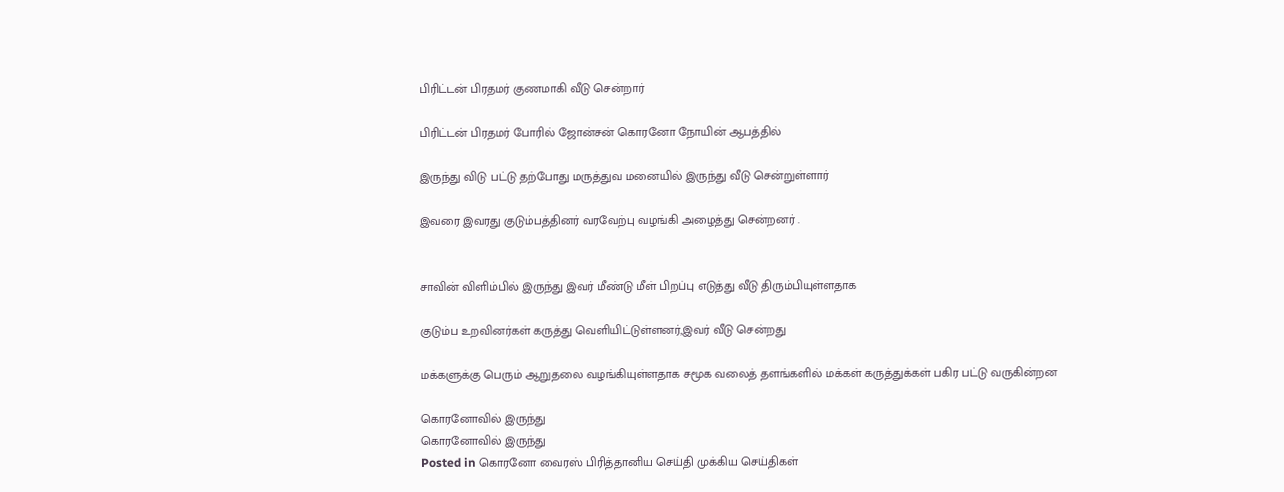பிரிட்டன் பிரதமர் குணமாகி வீடு சென்றார்

பிரிட்டன் பிரதமர் போரில் ஜோன்சன் கொரனோ நோயின் ஆபத்தில்

இருந்து விடு பட்டு தற்போது மருத்துவ மனையில் இருந்து வீடு சென்றுள்ளார்

இவரை இவரது குடும்பத்தினர் வரவேற்பு வழங்கி அழைத்து சென்றனர் .


சாவின் விளிம்பில் இருந்து இவர் மீண்டு மீள் பிறப்பு எடுத்து வீடு திரும்பியுள்ளதாக

குடும்ப உறவினர்கள் கருத்து வெளியிட்டுள்ளனர்,இவர் வீடு சென்றது

மக்களுக்கு பெரும் ஆறுதலை வழங்கியுள்ளதாக சமூக வலைத் தளங்களில் மக்கள் கருத்துக்கள் பகிர பட்டு வருகின்றன

கொரனோவில் இருந்து
கொரனோவில் இருந்து
Posted in கொரனோ வைரஸ் பிரித்தானிய செய்தி முக்கிய செய்திகள்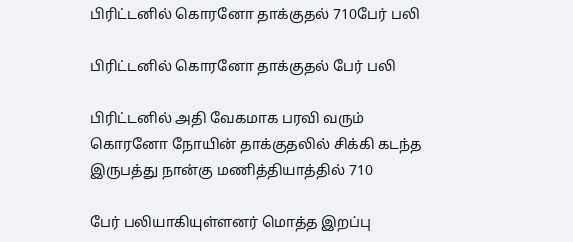பிரிட்டனில் கொரனோ தாக்குதல் 710பேர் பலி

பிரிட்டனில் கொரனோ தாக்குதல் பேர் பலி

பிரிட்டனில் அதி வேகமாக பரவி வரும் கொரனோ நோயின் தாக்குதலில் சிக்கி கடந்த இருபத்து நான்கு மணித்தியாத்தில் 710

பேர் பலியாகியுள்ளனர் மொத்த இறப்பு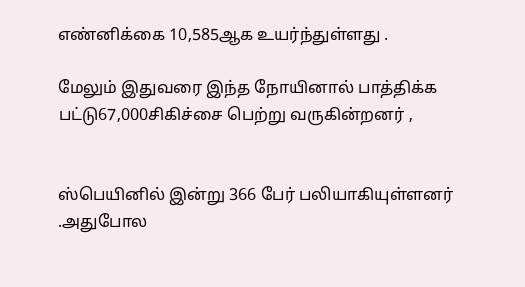எண்னிக்கை 10,585ஆக உயர்ந்துள்ளது .

மேலும் இதுவரை இந்த நோயினால் பாத்திக்க பட்டு67,000சிகிச்சை பெற்று வருகின்றனர் ,


ஸ்பெயினில் இன்று 366 பேர் பலியாகியுள்ளனர் .அதுபோல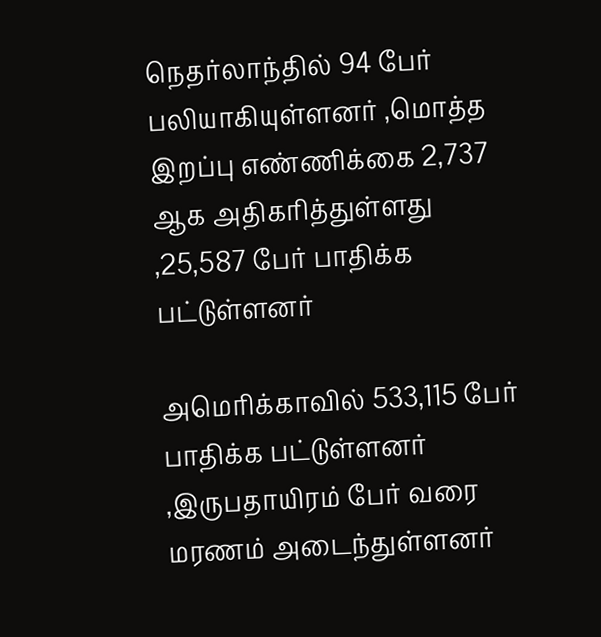நெதர்லாந்தில் 94 பேர் பலியாகியுள்ளனர் ,மொத்த இறப்பு எண்ணிக்கை 2,737 ஆக அதிகரித்துள்ளது ,25,587 பேர் பாதிக்க பட்டுள்ளனர்

அமெரிக்காவில் 533,115 பேர் பாதிக்க பட்டுள்ளனர் ,இருபதாயிரம் பேர் வரை மரணம் அடைந்துள்ளனர்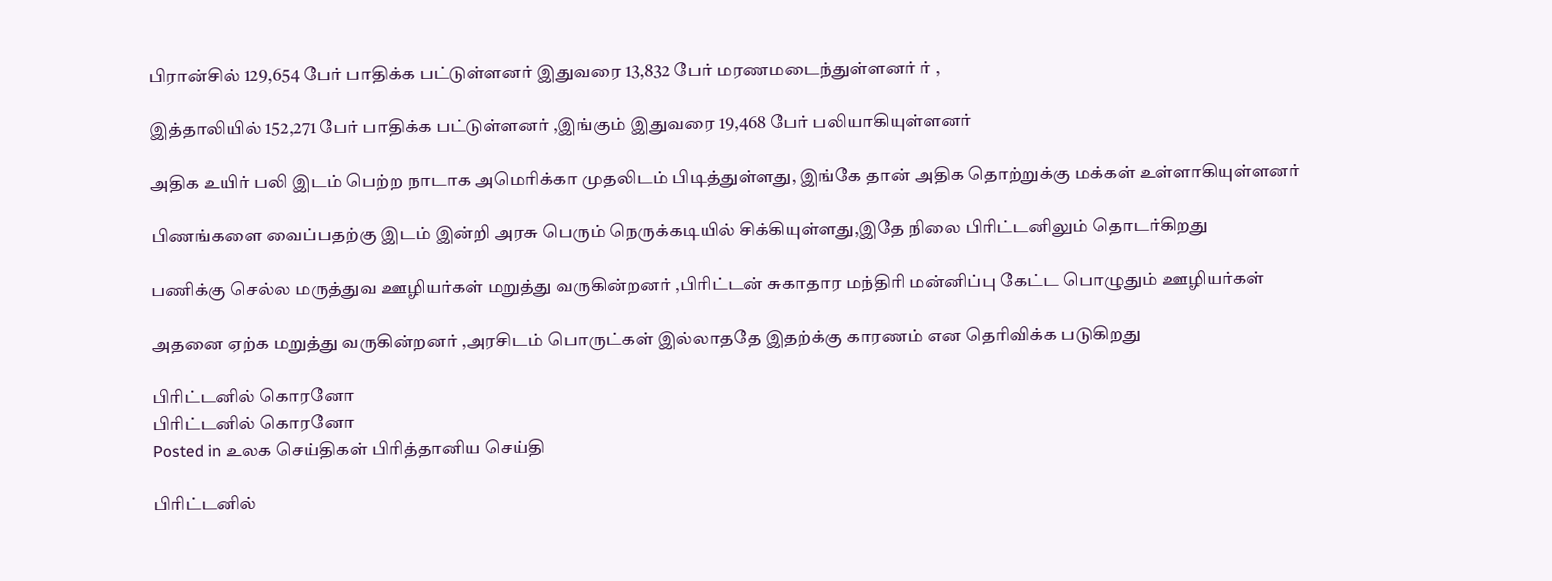பிரான்சில் 129,654 பேர் பாதிக்க பட்டுள்ளனர் இதுவரை 13,832 பேர் மரணமடைந்துள்ளனர் ர் ,

இத்தாலியில் 152,271 பேர் பாதிக்க பட்டுள்ளனர் ,இங்கும் இதுவரை 19,468 பேர் பலியாகியுள்ளனர்

அதிக உயிர் பலி இடம் பெற்ற நாடாக அமெரிக்கா முதலிடம் பிடித்துள்ளது, இங்கே தான் அதிக தொற்றுக்கு மக்கள் உள்ளாகியுள்ளனர்

பிணங்களை வைப்பதற்கு இடம் இன்றி அரசு பெரும் நெருக்கடியில் சிக்கியுள்ளது,இதே நிலை பிரிட்டனிலும் தொடர்கிறது

பணிக்கு செல்ல மருத்துவ ஊழியர்கள் மறுத்து வருகின்றனர் ,பிரிட்டன் சுகாதார மந்திரி மன்னிப்பு கேட்ட பொழுதும் ஊழியர்கள்

அதனை ஏற்க மறுத்து வருகின்றனர் ,அரசிடம் பொருட்கள் இல்லாததே இதற்க்கு காரணம் என தெரிவிக்க படுகிறது

பிரிட்டனில் கொரனோ
பிரிட்டனில் கொரனோ
Posted in உலக செய்திகள் பிரித்தானிய செய்தி

பிரிட்டனில்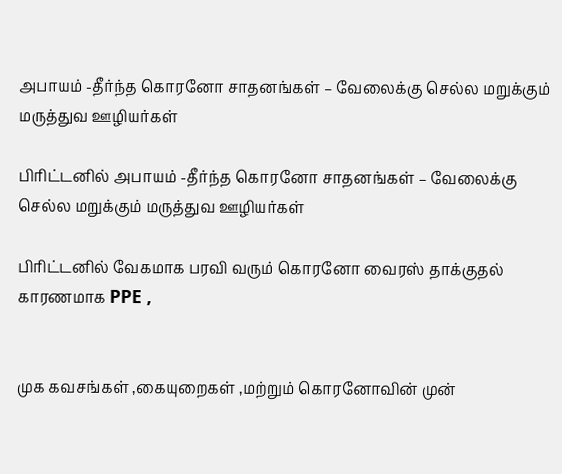அபாயம் -தீர்ந்த கொரனோ சாதனங்கள் – வேலைக்கு செல்ல மறுக்கும் மருத்துவ ஊழியர்கள்

பிரிட்டனில் அபாயம் -தீர்ந்த கொரனோ சாதனங்கள் – வேலைக்கு செல்ல மறுக்கும் மருத்துவ ஊழியர்கள்

பிரிட்டனில் வேகமாக பரவி வரும் கொரனோ வைரஸ் தாக்குதல் காரணமாக PPE ,


முக கவசங்கள் ,கையுறைகள் ,மற்றும் கொரனோவின் முன்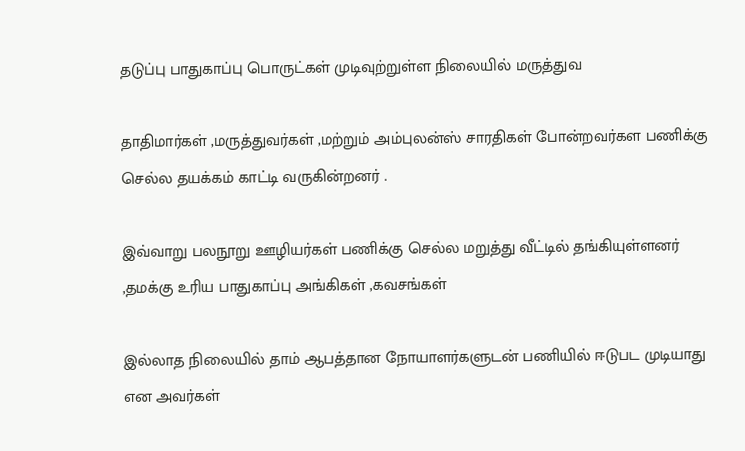தடுப்பு பாதுகாப்பு பொருட்கள் முடிவுற்றுள்ள நிலையில் மருத்துவ

தாதிமார்கள் ,மருத்துவர்கள் ,மற்றும் அம்புலன்ஸ் சாரதிகள் போன்றவர்கள பணிக்கு செல்ல தயக்கம் காட்டி வருகின்றனர் .

இவ்வாறு பலநூறு ஊழியர்கள் பணிக்கு செல்ல மறுத்து வீட்டில் தங்கியுள்ளனர் ,தமக்கு உரிய பாதுகாப்பு அங்கிகள் ,கவசங்கள்

இல்லாத நிலையில் தாம் ஆபத்தான நோயாளர்களுடன் பணியில் ஈடுபட முடியாது என அவர்கள்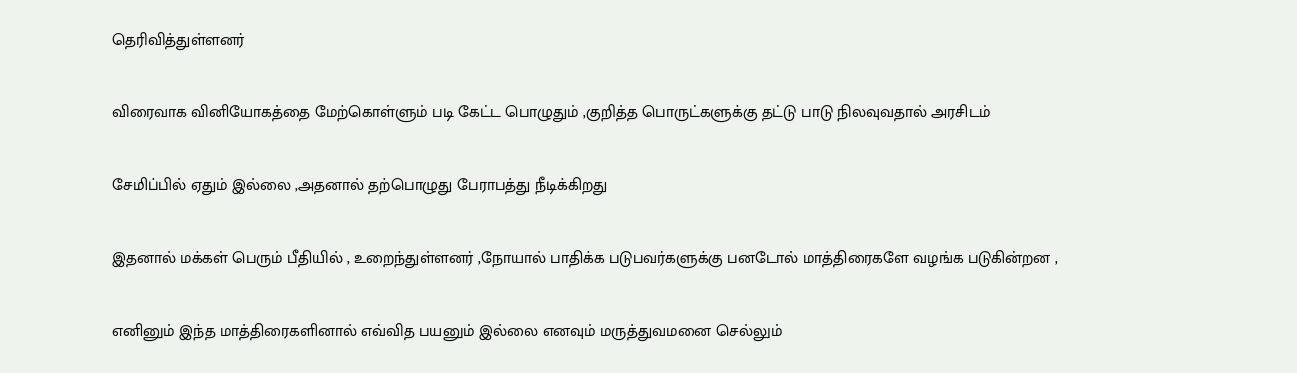தெரிவித்துள்ளனர்

விரைவாக வினியோகத்தை மேற்கொள்ளும் படி கேட்ட பொழுதும் ,குறித்த பொருட்களுக்கு தட்டு பாடு நிலவுவதால் அரசிடம்

சேமிப்பில் ஏதும் இல்லை ,அதனால் தற்பொழுது பேராபத்து நீடிக்கிறது

இதனால் மக்கள் பெரும் பீதியில் , உறைந்துள்ளனர் ,நோயால் பாதிக்க படுபவர்களுக்கு பனடோல் மாத்திரைகளே வழங்க படுகின்றன ,

எனினும் இந்த மாத்திரைகளினால் எவ்வித பயனும் இல்லை எனவும் மருத்துவமனை செல்லும்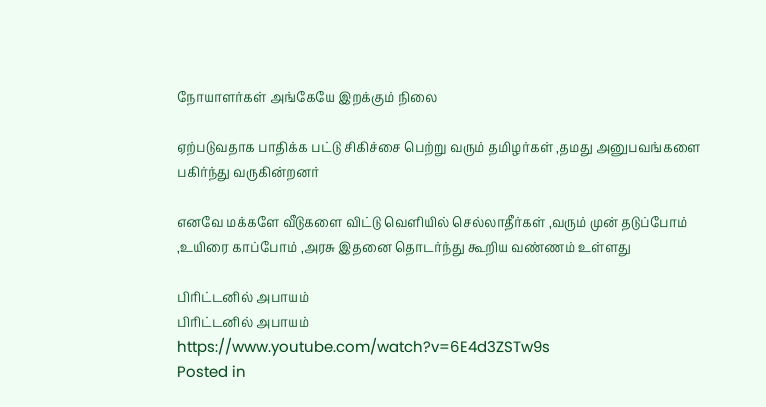நோயாளர்கள் அங்கேயே இறக்கும் நிலை

ஏற்படுவதாக பாதிக்க பட்டு சிகிச்சை பெற்று வரும் தமிழர்கள் ,தமது அனுபவங்களை பகிர்ந்து வருகின்றனர்

எனவே மக்களே வீடுகளை விட்டு வெளியில் செல்லாதீர்கள் ,வரும் முன் தடுப்போம் ,உயிரை காப்போம் ,அரசு இதனை தொடர்ந்து கூறிய வண்ணம் உள்ளது

பிரிட்டனில் அபாயம்
பிரிட்டனில் அபாயம்
https://www.youtube.com/watch?v=6E4d3ZSTw9s
Posted in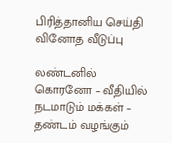பிரித்தானிய செய்தி வினோத வீடுப்பு

லண்டனில் கொரனோ – வீதியில் நடமாடும் மக்கள் – தண்டம் வழங்கும்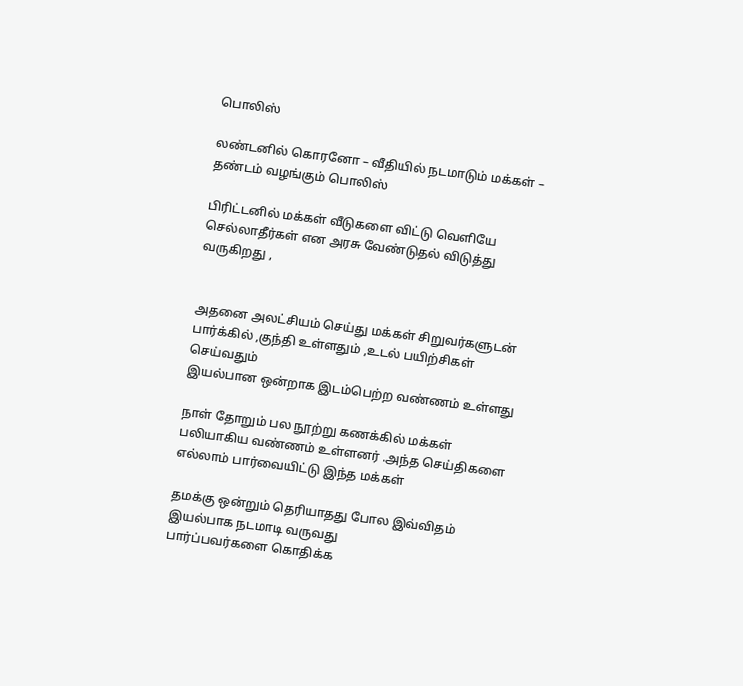பொலிஸ்

லண்டனில் கொரனோ – வீதியில் நடமாடும் மக்கள் – தண்டம் வழங்கும் பொலிஸ்

பிரிட்டனில் மக்கள் வீடுகளை விட்டு வெளியே செல்லாதீர்கள் என அரசு வேண்டுதல் விடுத்து வருகிறது ,


அதனை அலட்சியம் செய்து மக்கள் சிறுவர்களுடன் பார்க்கில் ,குந்தி உள்ளதும் ,உடல் பயிற்சிகள் செய்வதும்
இயல்பான ஒன்றாக இடம்பெற்ற வண்ணம் உள்ளது

நாள் தோறும் பல நூற்று கணக்கில் மக்கள் பலியாகிய வண்ணம் உள்ளனர் .அந்த செய்திகளை எல்லாம் பார்வையிட்டு இந்த மக்கள்

தமக்கு ஒன்றும் தெரியாதது போல இவ்விதம் இயல்பாக நடமாடி வருவது
பார்ப்பவர்களை கொதிக்க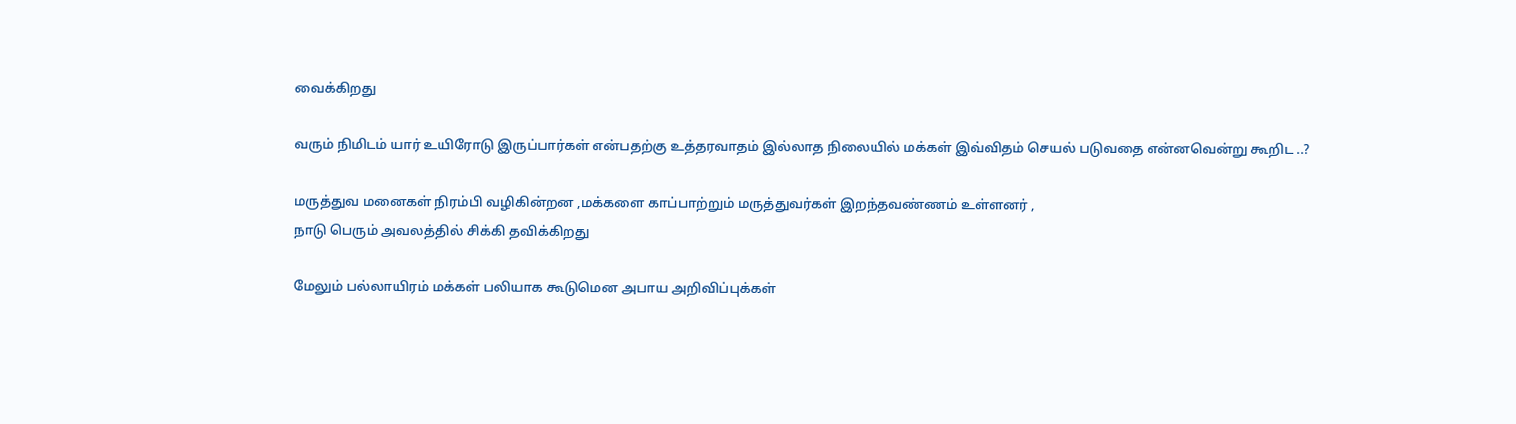வைக்கிறது

வரும் நிமிடம் யார் உயிரோடு இருப்பார்கள் என்பதற்கு உத்தரவாதம் இல்லாத நிலையில் மக்கள் இவ்விதம் செயல் படுவதை என்னவென்று கூறிட ..?

மருத்துவ மனைகள் நிரம்பி வழிகின்றன ,மக்களை காப்பாற்றும் மருத்துவர்கள் இறந்தவண்ணம் உள்ளனர் ,
நாடு பெரும் அவலத்தில் சிக்கி தவிக்கிறது

மேலும் பல்லாயிரம் மக்கள் பலியாக கூடுமென அபாய அறிவிப்புக்கள்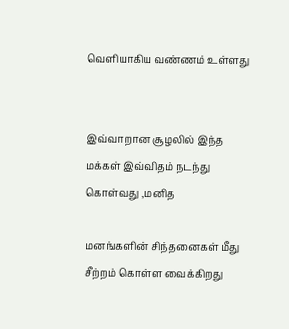வெளியாகிய வண்ணம் உள்ளது


இவ்வாறான சூழலில் இந்த மக்கள் இவ்விதம் நடந்து கொள்வது ,மனித

மனங்களின் சிந்தனைகள் மீது சீற்றம் கொள்ள வைக்கிறது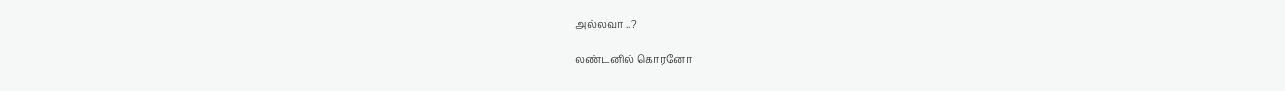அல்லவா ..?

லண்டனில் கொரனோ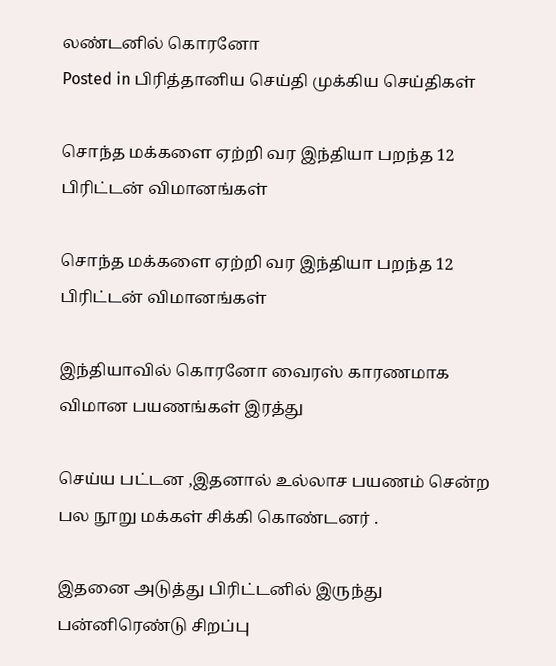லண்டனில் கொரனோ
Posted in பிரித்தானிய செய்தி முக்கிய செய்திகள்

சொந்த மக்களை ஏற்றி வர இந்தியா பறந்த 12 பிரிட்டன் விமானங்கள்

சொந்த மக்களை ஏற்றி வர இந்தியா பறந்த 12 பிரிட்டன் விமானங்கள்

இந்தியாவில் கொரனோ வைரஸ் காரணமாக விமான பயணங்கள் இரத்து

செய்ய பட்டன ,இதனால் உல்லாச பயணம் சென்ற பல நூறு மக்கள் சிக்கி கொண்டனர் .

இதனை அடுத்து பிரிட்டனில் இருந்து பன்னிரெண்டு சிறப்பு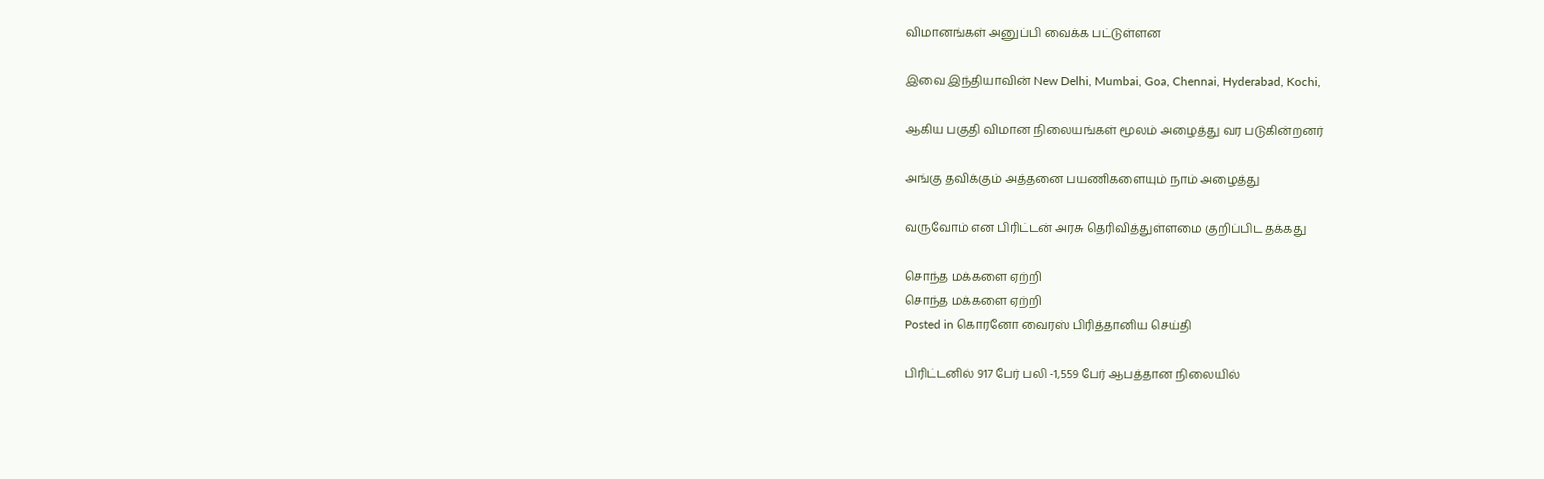விமானங்கள் அனுப்பி வைக்க பட்டுள்ளன

இவை இந்தியாவின் New Delhi, Mumbai, Goa, Chennai, Hyderabad, Kochi,

ஆகிய பகுதி விமான நிலையங்கள் மூலம் அழைத்து வர படுகின்றனர்

அங்கு தவிக்கும் அத்தனை பயணிகளையும் நாம் அழைத்து

வருவோம் என பிரிட்டன் அரசு தெரிவித்துள்ளமை குறிப்பிட தக்கது

சொந்த மக்களை ஏற்றி
சொந்த மக்களை ஏற்றி
Posted in கொரனோ வைரஸ் பிரித்தானிய செய்தி

பிரிட்டனில் 917 பேர் பலி -1,559 பேர் ஆபத்தான நிலையில்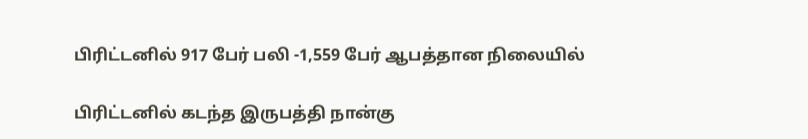பிரிட்டனில் 917 பேர் பலி -1,559 பேர் ஆபத்தான நிலையில்

பிரிட்டனில் கடந்த இருபத்தி நான்கு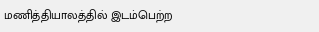மணித்தியாலத்தில் இடம்பெற்ற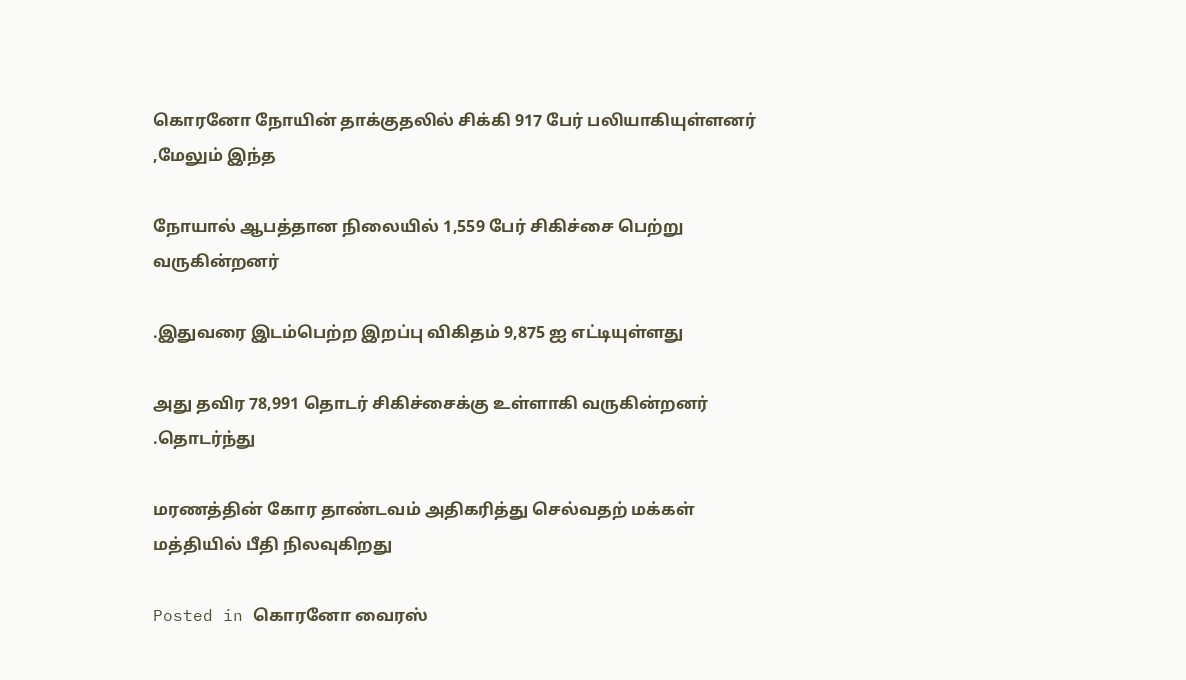கொரனோ நோயின் தாக்குதலில் சிக்கி 917 பேர் பலியாகியுள்ளனர் ,மேலும் இந்த

நோயால் ஆபத்தான நிலையில் 1,559 பேர் சிகிச்சை பெற்று வருகின்றனர்

.இதுவரை இடம்பெற்ற இறப்பு விகிதம் 9,875 ஐ எட்டியுள்ளது

அது தவிர 78,991 தொடர் சிகிச்சைக்கு உள்ளாகி வருகின்றனர் .தொடர்ந்து

மரணத்தின் கோர தாண்டவம் அதிகரித்து செல்வதற் மக்கள் மத்தியில் பீதி நிலவுகிறது

Posted in கொரனோ வைரஸ்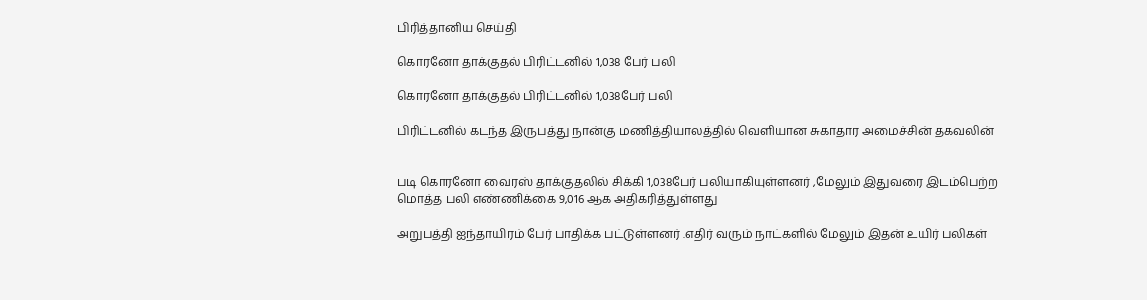பிரித்தானிய செய்தி

கொரனோ தாக்குதல் பிரிட்டனில் 1,038 பேர் பலி

கொரனோ தாக்குதல் பிரிட்டனில் 1,038பேர் பலி

பிரிட்டனில் கடந்த இருபத்து நான்கு மணித்தியாலத்தில் வெளியான சுகாதார அமைச்சின் தகவலின்


படி கொரனோ வைரஸ் தாக்குதலில் சிக்கி 1,038பேர் பலியாகியுள்ளனர் ,மேலும் இதுவரை இடம்பெற்ற மொத்த பலி எண்ணிக்கை 9,016 ஆக அதிகரித்துள்ளது

அறுபத்தி ஐந்தாயிரம் பேர் பாதிக்க பட்டுள்ளனர் .எதிர் வரும் நாட்களில் மேலும் இதன் உயிர் பலிகள்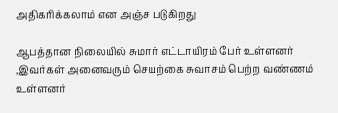அதிகரிக்கலாம் என அஞ்ச படுகிறது

ஆபத்தான நிலையில் சுமார் எட்டாயிரம் பேர் உள்ளனர் ,இவர்கள் அனைவரும் செயற்கை சுவாசம் பெற்ற வண்ணம் உள்ளனர்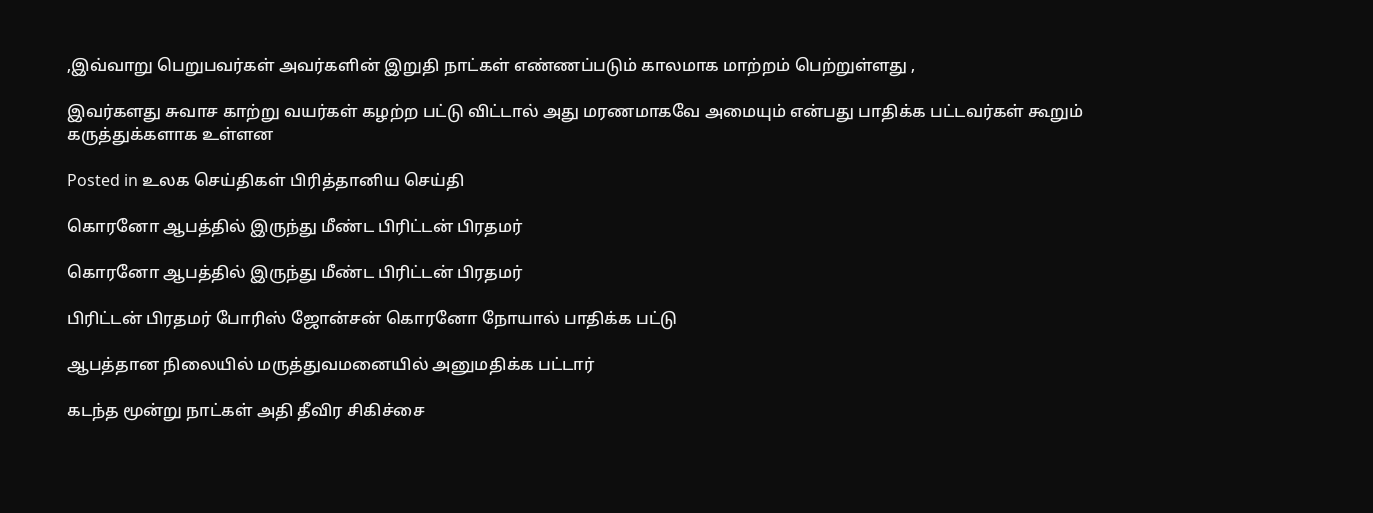,இவ்வாறு பெறுபவர்கள் அவர்களின் இறுதி நாட்கள் எண்ணப்படும் காலமாக மாற்றம் பெற்றுள்ளது ,

இவர்களது சுவாச காற்று வயர்கள் கழற்ற பட்டு விட்டால் அது மரணமாகவே அமையும் என்பது பாதிக்க பட்டவர்கள் கூறும் கருத்துக்களாக உள்ளன

Posted in உலக செய்திகள் பிரித்தானிய செய்தி

கொரனோ ஆபத்தில் இருந்து மீண்ட பிரிட்டன் பிரதமர்

கொரனோ ஆபத்தில் இருந்து மீண்ட பிரிட்டன் பிரதமர்

பிரிட்டன் பிரதமர் போரிஸ் ஜோன்சன் கொரனோ நோயால் பாதிக்க பட்டு

ஆபத்தான நிலையில் மருத்துவமனையில் அனுமதிக்க பட்டார்

கடந்த மூன்று நாட்கள் அதி தீவிர சிகிச்சை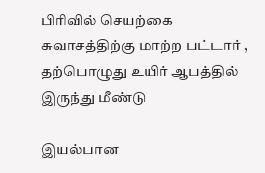பிரிவில் செயற்கை சுவாசத்திற்கு மாற்ற பட்டார் ,
தற்பொழுது உயிர் ஆபத்தில் இருந்து மீண்டு

இயல்பான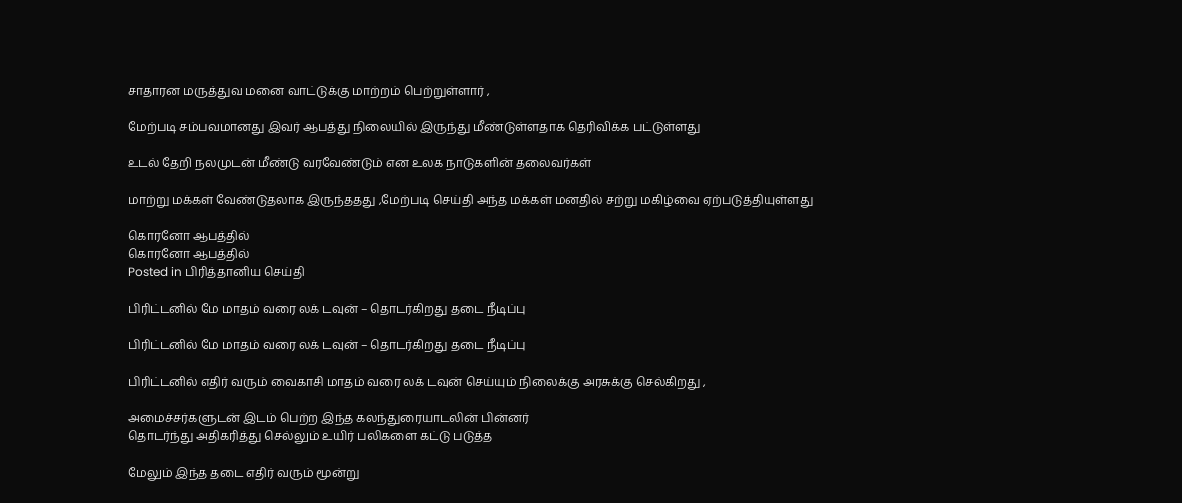சாதாரன மருத்துவ மனை வாட்டுக்கு மாற்றம் பெற்றுள்ளார் ,

மேற்படி சம்பவமானது இவர் ஆபத்து நிலையில் இருந்து மீண்டுள்ளதாக தெரிவிக்க பட்டுள்ளது

உடல் தேறி நலமுடன் மீண்டு வரவேண்டும் என உலக நாடுகளின் தலைவர்கள்

மாற்று மக்கள் வேண்டுதலாக இருந்ததது ,மேற்படி செய்தி அந்த மக்கள் மனதில் சற்று மகிழ்வை ஏற்படுத்தியுள்ளது

கொரனோ ஆபத்தில்
கொரனோ ஆபத்தில்
Posted in பிரித்தானிய செய்தி

பிரிட்டனில் மே மாதம் வரை லக் டவுன் – தொடர்கிறது தடை நீடிப்பு

பிரிட்டனில் மே மாதம் வரை லக் டவுன் – தொடர்கிறது தடை நீடிப்பு

பிரிட்டனில் எதிர் வரும் வைகாசி மாதம் வரை லக் டவுன் செய்யும் நிலைக்கு அரசுக்கு செல்கிறது ,

அமைச்சர்களுடன் இடம் பெற்ற இந்த கலந்துரையாடலின் பின்னர்
தொடர்ந்து அதிகரித்து செல்லும் உயிர் பலிகளை கட்டு படுத்த

மேலும் இந்த தடை எதிர் வரும் மூன்று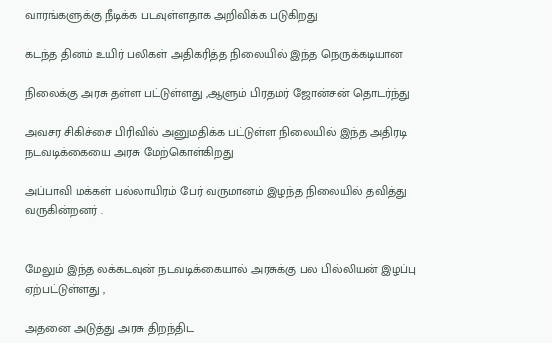வாரங்களுக்கு நீடிக்க படவுள்ளதாக அறிவிக்க படுகிறது

கடந்த தினம் உயிர் பலிகள் அதிகரித்த நிலையில் இந்த நெருக்கடியான

நிலைக்கு அரசு தள்ள பட்டுள்ளது ,ஆளும் பிரதமர் ஜோன்சன் தொடர்ந்து

அவசர சிகிச்சை பிரிவில் அனுமதிக்க பட்டுள்ள நிலையில் இந்த அதிரடி நடவடிக்கையை அரசு மேற்கொள்கிறது

அப்பாவி மக்கள் பல்லாயிரம் பேர் வருமானம் இழந்த நிலையில் தவித்து வருகின்றனர் .


மேலும் இந்த லக்கடவுன் நடவடிக்கையால் அரசுக்கு பல பில்லியன் இழப்பு ஏற்பட்டுள்ளது ,

அதனை அடுத்து அரசு திறந்திட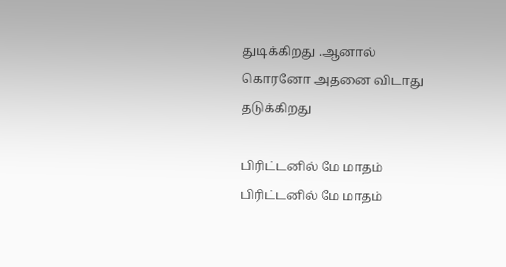துடிக்கிறது .ஆனால் கொரனோ அதனை விடாது தடுக்கிறது

பிரிட்டனில் மே மாதம்
பிரிட்டனில் மே மாதம்